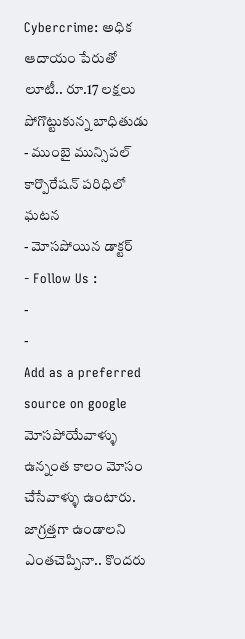Cybercrime: అధిక ఆదాయం పేరుతో లూటీ.. రూ.17 లక్షలు పోగొట్టుకున్న బాధితుడు
- ముంబై మున్సిపల్ కార్పొరేషన్ పరిధిలో ఘటన
- మోసపోయిన డాక్టర్
- Follow Us :
-
-
Add as a preferred
source on google
మోసపోయేవాళ్ళు ఉన్నంత కాలం మోసం చేసేవాళ్ళు ఉంటారు. జాగ్రత్తగా ఉండాలని ఎంతచెప్పినా.. కొందరు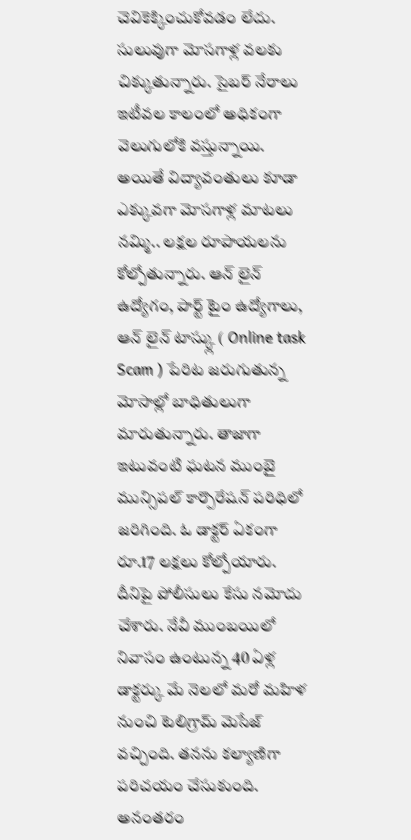చెవికెక్కించుకోవడం లేదు. సులువుగా మోసగాళ్ల వలకు చిక్కుతున్నారు. సైబర్ నేరాలు ఇటీవల కాలంలో అధికంగా వెలుగులోకి వస్తున్నాయి. అయితే విద్యావంతులు కూడా ఎక్కువగా మోసగాళ్ల మాటలు నమ్మి.. లక్షల రూపాయలను కోల్పోతున్నారు. ఆన్ లైన్ ఉద్యోగం, పార్ట్ టైం ఉద్యోగాలు, ఆన్ లైన్ టాస్క్లు ( Online task Scam ) పేరిట జరుగుతున్న మోసాల్లో బాధితులుగా మారుతున్నారు. తాజాగా ఇటువంటి ఘటన ముంబై మున్సిపల్ కార్పొరేషన్ పరిధిలో జరిగింది. ఓ డాక్టర్ ఏకంగా రూ.17 లక్షలు కోల్పోయారు. దీనిపై పోలీసులు కేసు నమోదు చేశారు. నేవీ ముంబయిలో నివాసం ఉంటున్న 40 ఏళ్ల డాక్టర్కు మే నెలలో మరో మహిళ నుంచి టెలిగ్రామ్ మెసేజ్ వచ్చింది. తనను కల్యాణిగా పరిచయం చేసుకుంది. అనంతరం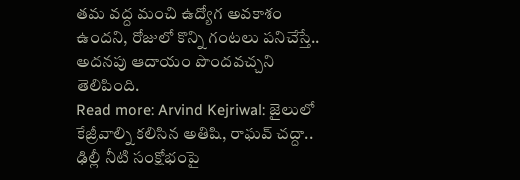తమ వద్ద మంచి ఉద్యోగ అవకాశం ఉందని, రోజులో కొన్ని గంటలు పనిచేస్తే.. అదనపు ఆదాయం పొందవచ్చని తెలిపింది.
Read more: Arvind Kejriwal: జైలులో కేజ్రీవాల్ని కలిసిన అతిషి, రాఘవ్ చద్దా.. ఢిల్లీ నీటి సంక్షోభంపై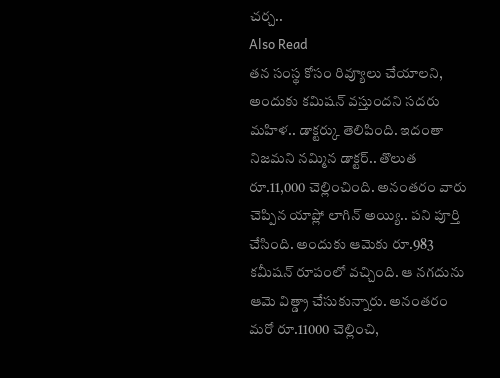చర్చ..
Also Read
తన సంస్థ కోసం రివ్యూలు చేయాలని, అందుకు కమిషన్ వస్తుందని సదరు మహిళ.. డాక్టర్కు తెలిపింది. ఇదంతా నిజమని నమ్మిన డాక్టర్.. తొలుత రూ.11,000 చెల్లించింది. అనంతరం వారు చెప్పిన యాప్లో లాగిన్ అయ్యి.. పని పూర్తి చేసింది. అందుకు ఆమెకు రూ.983 కమీషన్ రూపంలో వచ్చింది. ఆ నగదును ఆమె విత్డ్రా చేసుకున్నారు. అనంతరం మరో రూ.11000 చెల్లించి,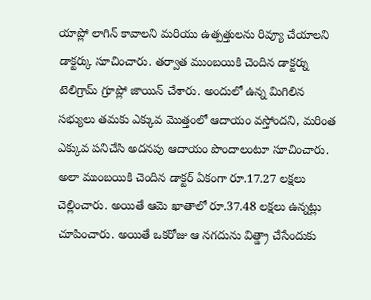యాప్లో లాగిన్ కావాలని మరియు ఉత్పత్తులను రివ్యూ చేయాలని డాక్టర్కు సూచించారు. తర్వాత ముంబయికి చెందిన డాక్టర్ను టెలిగ్రామ్ గ్రూప్లో జాయిన్ చేశారు. అందులో ఉన్న మిగిలిన సభ్యులు తమకు ఎక్కువ మొత్తంలో ఆదాయం వస్తోందని, మరింత ఎక్కువ పనిచేసి అదనపు ఆదాయం పొందాలంటూ సూచించారు. అలా ముంబయికి చెందిన డాక్టర్ ఏకంగా రూ.17.27 లక్షలు చెల్లించారు. అయితే ఆమె ఖాతాలో రూ.37.48 లక్షలు ఉన్నట్లు చూపించారు. అయితే ఒకరోజు ఆ నగదును విత్డ్రా చేసేందుకు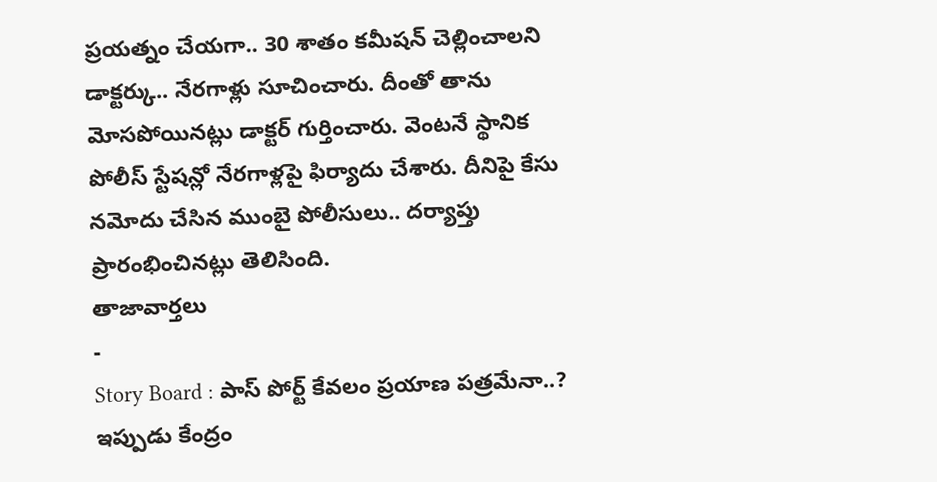ప్రయత్నం చేయగా.. 30 శాతం కమీషన్ చెల్లించాలని డాక్టర్కు.. నేరగాళ్లు సూచించారు. దీంతో తాను మోసపోయినట్లు డాక్టర్ గుర్తించారు. వెంటనే స్థానిక పోలీస్ స్టేషన్లో నేరగాళ్లపై ఫిర్యాదు చేశారు. దీనిపై కేసు నమోదు చేసిన ముంబై పోలీసులు.. దర్యాప్తు ప్రారంభించినట్లు తెలిసింది.
తాజావార్తలు
-
Story Board : పాస్ పోర్ట్ కేవలం ప్రయాణ పత్రమేనా..? ఇప్పుడు కేంద్రం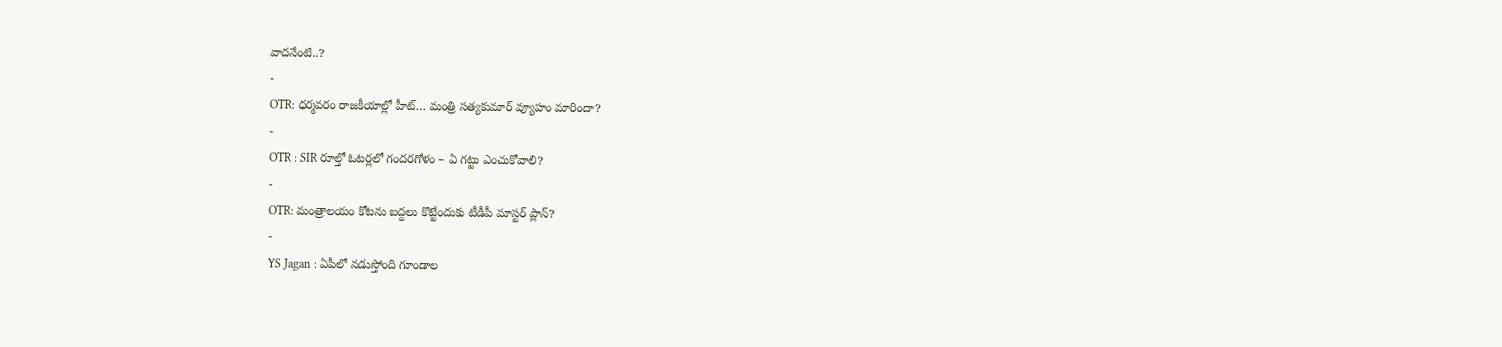వాదనేంటి..?
-
OTR: ధర్మవరం రాజకీయాల్లో హీట్… మంత్రి సత్యకుమార్ వ్యూహం మారిందా?
-
OTR : SIR రూల్తో ఓటర్లలో గందరగోళం – ఏ గట్టు ఎంచుకోవాలి?
-
OTR: మంత్రాలయం కోటను బద్దలు కొట్టేందుకు టీడీపీ మాస్టర్ ప్లాన్?
-
YS Jagan : ఏపీలో నడుస్తోంది గూండాల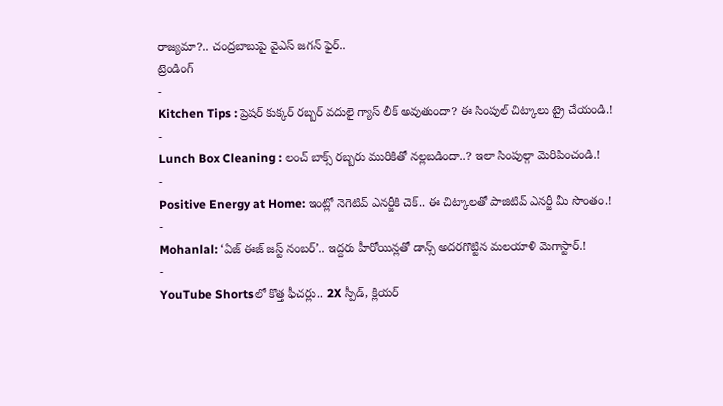రాజ్యమా?.. చంద్రబాబుపై వైఎస్ జగన్ ఫైర్..
ట్రెండింగ్
-
Kitchen Tips : ప్రెషర్ కుక్కర్ రబ్బర్ వదులై గ్యాస్ లీక్ అవుతుందా? ఈ సింపుల్ చిట్కాలు ట్రై చేయండి.!
-
Lunch Box Cleaning : లంచ్ బాక్స్ రబ్బరు మురికితో నల్లబడిందా..? ఇలా సింపుల్గా మెరిపించండి.!
-
Positive Energy at Home: ఇంట్లో నెగెటివ్ ఎనర్జీకి చెక్.. ఈ చిట్కాలతో పాజిటివ్ ఎనర్జీ మీ సొంతం.!
-
Mohanlal: ‘ఏజ్ ఈజ్ జస్ట్ నంబర్’.. ఇద్దరు హీరోయిన్లతో డాన్స్ అదరగొట్టిన మలయాళి మెగాస్టార్.!
-
YouTube Shortsలో కొత్త ఫీచర్లు.. 2X స్పీడ్, క్లియర్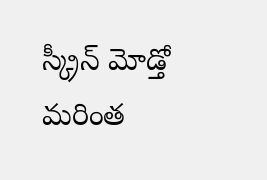స్క్రీన్ మోడ్తో మరింత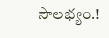సౌలభ్యం.!